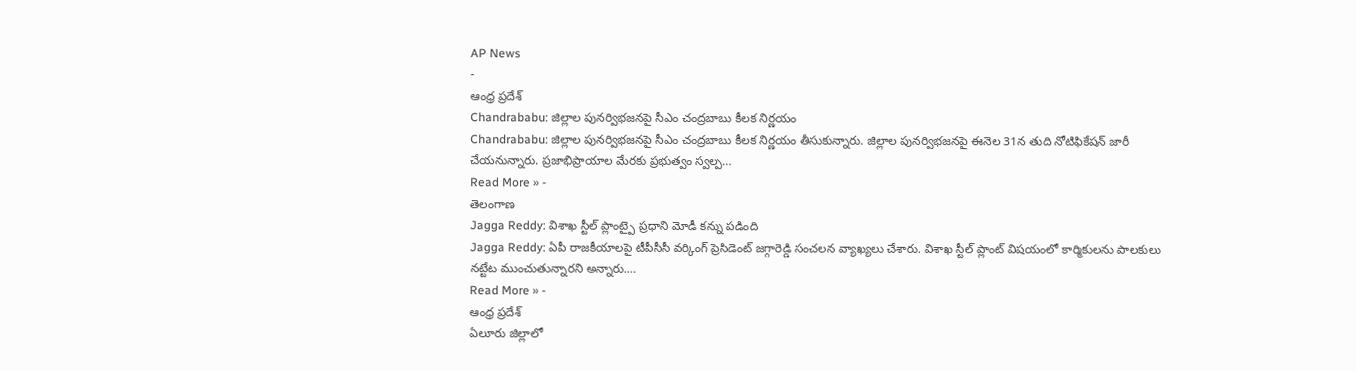AP News
-
ఆంధ్ర ప్రదేశ్
Chandrababu: జిల్లాల పునర్విభజనపై సీఎం చంద్రబాబు కీలక నిర్ణయం
Chandrababu: జిల్లాల పునర్విభజనపై సీఎం చంద్రబాబు కీలక నిర్ణయం తీసుకున్నారు. జిల్లాల పునర్విభజనపై ఈనెల 31న తుది నోటిఫికేషన్ జారీ చేయనున్నారు. ప్రజాభిప్రాయాల మేరకు ప్రభుత్వం స్వల్ప…
Read More » -
తెలంగాణ
Jagga Reddy: విశాఖ స్టీల్ ప్లాంట్పై ప్రధాని మోడీ కన్ను పడింది
Jagga Reddy: ఏపీ రాజకీయాలపై టీపీసీసీ వర్కింగ్ ప్రెసిడెంట్ జగ్గారెడ్డి సంచలన వ్యాఖ్యలు చేశారు. విశాఖ స్టీల్ ప్లాంట్ విషయంలో కార్మికులను పాలకులు నట్టేట ముంచుతున్నారని అన్నారు.…
Read More » -
ఆంధ్ర ప్రదేశ్
ఏలూరు జిల్లాలో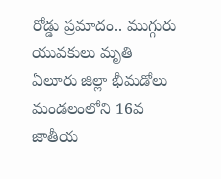రోడ్డు ప్రమాదం.. ముగ్గురు యువకులు మృతి
ఏలూరు జిల్లా భీమడోలు మండలంలోని 16వ జాతీయ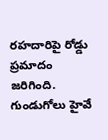రహదారిపై రోడ్డు ప్రమాదం జరిగింది. గుండుగోలు హైవే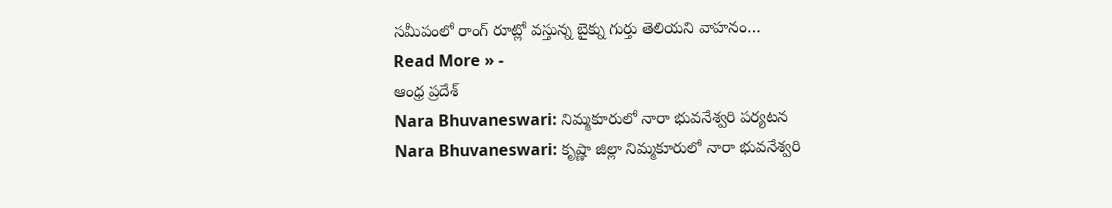సమీపంలో రాంగ్ రూట్లో వస్తున్న బైక్ను గుర్తు తెలియని వాహనం…
Read More » -
ఆంధ్ర ప్రదేశ్
Nara Bhuvaneswari: నిమ్మకూరులో నారా భువనేశ్వరి పర్యటన
Nara Bhuvaneswari: కృష్ణా జిల్లా నిమ్మకూరులో నారా భువనేశ్వరి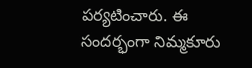పర్యటించారు. ఈ సందర్భంగా నిమ్మకూరు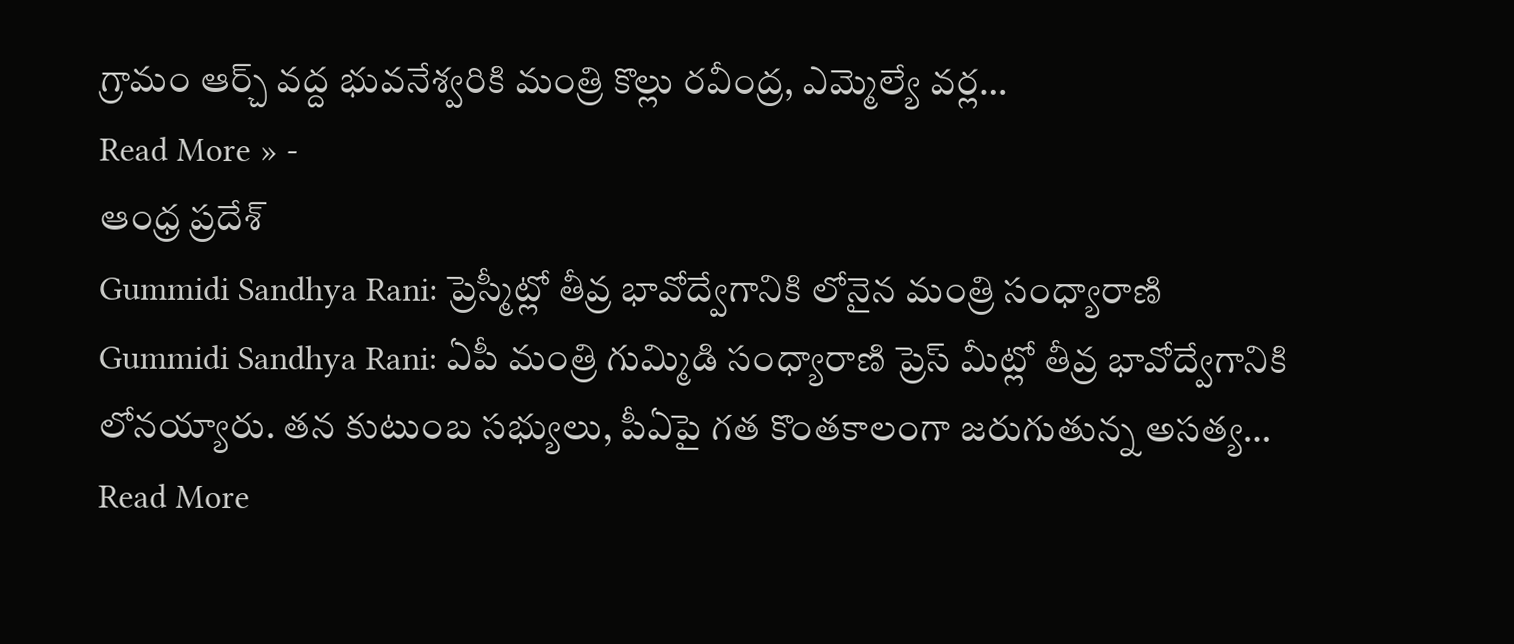గ్రామం ఆర్చ్ వద్ద భువనేశ్వరికి మంత్రి కొల్లు రవీంద్ర, ఎమ్మెల్యే వర్ల…
Read More » -
ఆంధ్ర ప్రదేశ్
Gummidi Sandhya Rani: ప్రెస్మీట్లో తీవ్ర భావోద్వేగానికి లోనైన మంత్రి సంధ్యారాణి
Gummidi Sandhya Rani: ఏపీ మంత్రి గుమ్మిడి సంధ్యారాణి ప్రెస్ మీట్లో తీవ్ర భావోద్వేగానికి లోనయ్యారు. తన కుటుంబ సభ్యులు, పీఏపై గత కొంతకాలంగా జరుగుతున్న అసత్య…
Read More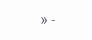» -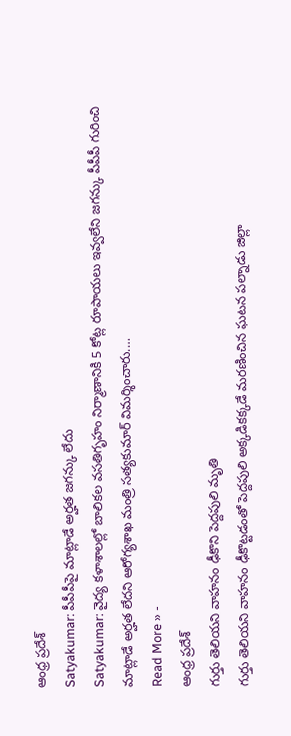ఆంధ్ర ప్రదేశ్
Satyakumar: పీపీపీపై మాట్లాడే అర్హత జగన్కు లేదు
Satyakumar: వైద్య కళాశాలల్లో బాలికల వసతిగృహం నిర్మాణానికి 5 కోట్ల రూపాయలు ఇవ్వలేని జగన్కు పీపీపీ గురించి మాట్లాడే అర్హత లేదని ఆరోగ్యశాఖ మంత్రి సత్యకుమార్ విమర్శించారు.…
Read More » -
ఆంధ్ర ప్రదేశ్
గుర్తు తెలియని వాహనం ఢీకొని పెద్దపులి మృతి
గుర్తు తెలియని వాహనం ఢీకొట్టడంతో పెద్దపులి అక్కడికక్కడే మరణించిన ఘటన పల్నాడు జిల్లా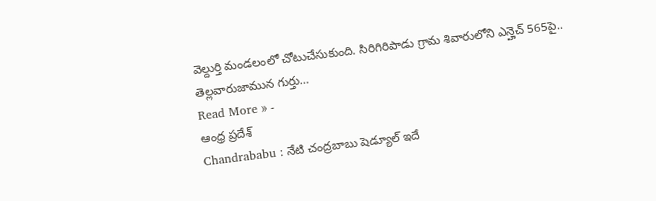వెల్దుర్తి మండలంలో చోటుచేసుకుంది. సిరిగిరిపాడు గ్రామ శివారులోని ఎన్హెచ్ 565పై.. తెల్లవారుజామున గుర్తు…
Read More » -
ఆంధ్ర ప్రదేశ్
Chandrababu : నేటి చంద్రబాబు షెడ్యూల్ ఇదే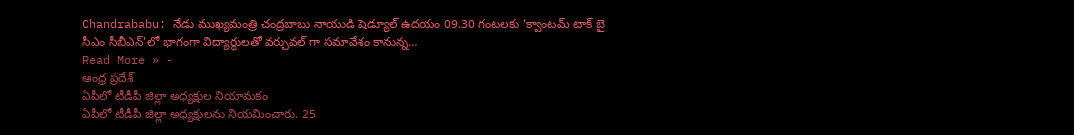Chandrababu: నేడు ముఖ్యమంత్రి చంద్రబాబు నాయుడి షెడ్యూల్ ఉదయం 09.30 గంటలకు ‘క్వాంటమ్ టాక్ బై సీఎం సీబీఎన్’లో భాగంగా విద్యార్థులతో వర్చువల్ గా సమావేశం కానున్న…
Read More » -
ఆంధ్ర ప్రదేశ్
ఏపీలో టీడీపీ జిల్లా అధ్యక్షుల నియామకం
ఏపీలో టీడీపీ జిల్లా అధ్యక్షులను నియమించారు. 25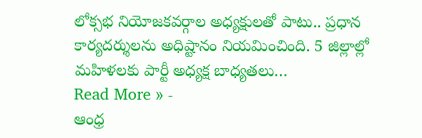లోక్సభ నియోజకవర్గాల అధ్యక్షులతో పాటు.. ప్రధాన కార్యదర్శులను అధిష్టానం నియమించింది. 5 జిల్లాల్లో మహిళలకు పార్టీ అధ్యక్ష బాధ్యతలు…
Read More » -
ఆంధ్ర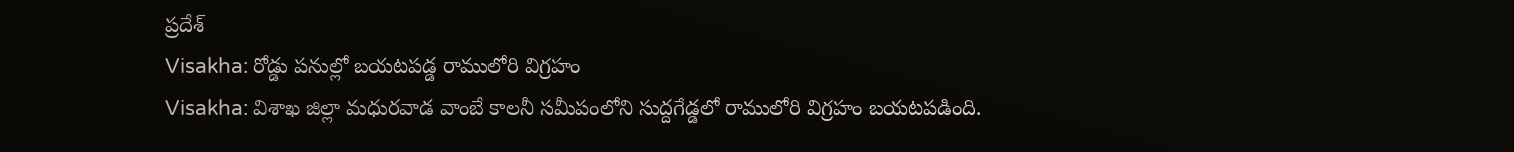ప్రదేశ్
Visakha: రోడ్డు పనుల్లో బయటపడ్డ రాములోరి విగ్రహం
Visakha: విశాఖ జిల్లా మధురవాడ వాంబే కాలనీ సమీపంలోని సుద్దగేడ్డలో రాములోరి విగ్రహం బయటపడింది.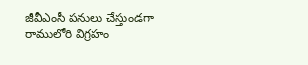జీవీఎంసీ పనులు చేస్తుండగా రాములోరి విగ్రహం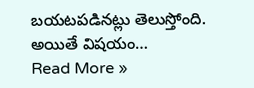బయటపడినట్లు తెలుస్తోంది. అయితే విషయం…
Read More »